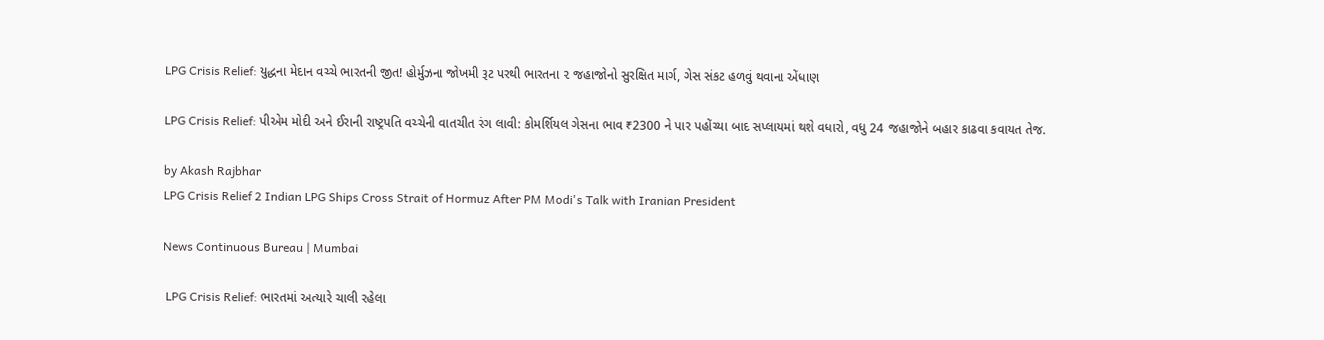LPG Crisis Relief: યુદ્ધના મેદાન વચ્ચે ભારતની જીત! હોર્મુઝના જોખમી રૂટ પરથી ભારતના ૨ જહાજોનો સુરક્ષિત માર્ગ, ગેસ સંકટ હળવું થવાના એંધાણ

LPG Crisis Relief: પીએમ મોદી અને ઈરાની રાષ્ટ્રપતિ વચ્ચેની વાતચીત રંગ લાવી: કોમર્શિયલ ગેસના ભાવ ₹2300 ને પાર પહોંચ્યા બાદ સપ્લાયમાં થશે વધારો, વધુ 24 જહાજોને બહાર કાઢવા કવાયત તેજ.

by Akash Rajbhar
LPG Crisis Relief 2 Indian LPG Ships Cross Strait of Hormuz After PM Modi's Talk with Iranian President

News Continuous Bureau | Mumbai

 LPG Crisis Relief: ભારતમાં અત્યારે ચાલી રહેલા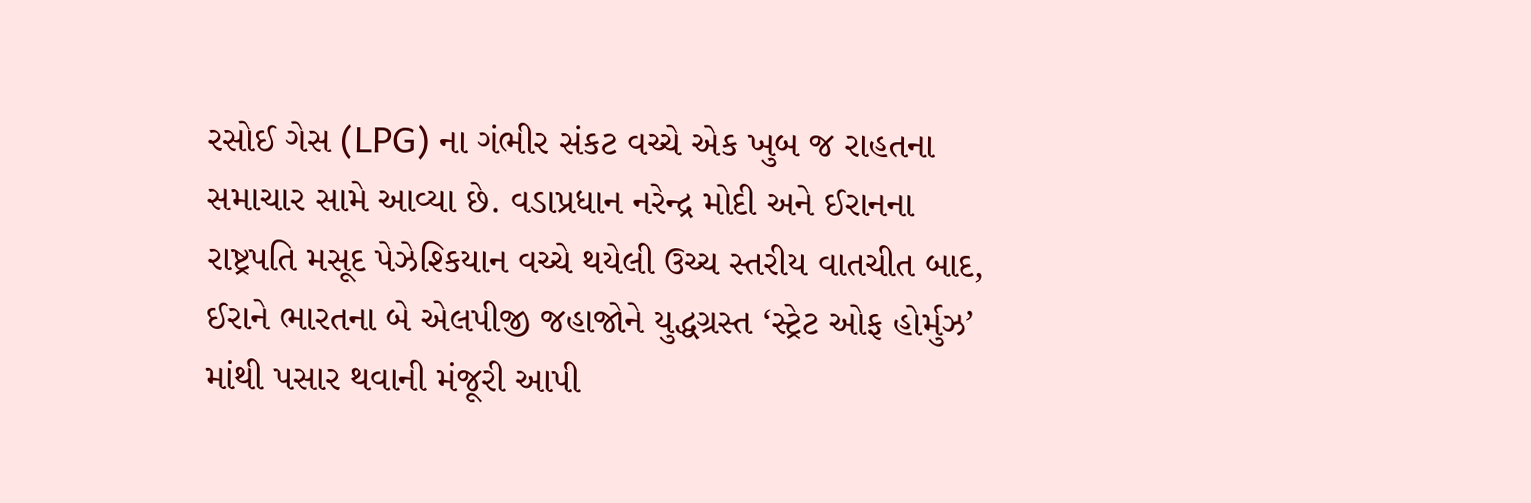રસોઈ ગેસ (LPG) ના ગંભીર સંકટ વચ્ચે એક ખુબ જ રાહતના સમાચાર સામે આવ્યા છે. વડાપ્રધાન નરેન્દ્ર મોદી અને ઈરાનના રાષ્ટ્રપતિ મસૂદ પેઝેશ્કિયાન વચ્ચે થયેલી ઉચ્ચ સ્તરીય વાતચીત બાદ, ઈરાને ભારતના બે એલપીજી જહાજોને યુદ્ધગ્રસ્ત ‘સ્ટ્રેટ ઓફ હોર્મુઝ’ માંથી પસાર થવાની મંજૂરી આપી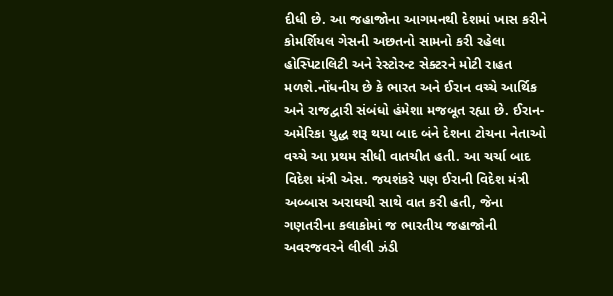દીધી છે. આ જહાજોના આગમનથી દેશમાં ખાસ કરીને કોમર્શિયલ ગેસની અછતનો સામનો કરી રહેલા હોસ્પિટાલિટી અને રેસ્ટોરન્ટ સેક્ટરને મોટી રાહત મળશે.નોંધનીય છે કે ભારત અને ઈરાન વચ્ચે આર્થિક અને રાજદ્વારી સંબંધો હંમેશા મજબૂત રહ્યા છે. ઈરાન-અમેરિકા યુદ્ધ શરૂ થયા બાદ બંને દેશના ટોચના નેતાઓ વચ્ચે આ પ્રથમ સીધી વાતચીત હતી. આ ચર્ચા બાદ વિદેશ મંત્રી એસ. જયશંકરે પણ ઈરાની વિદેશ મંત્રી અબ્બાસ અરાઘચી સાથે વાત કરી હતી, જેના ગણતરીના કલાકોમાં જ ભારતીય જહાજોની અવરજવરને લીલી ઝંડી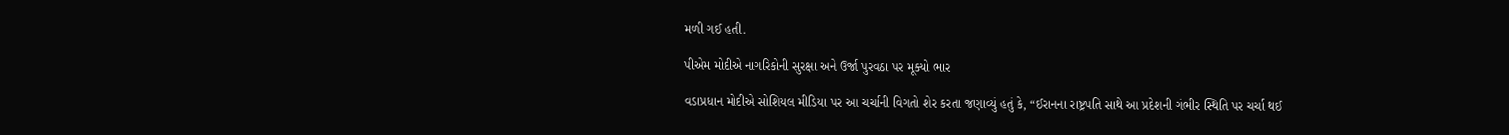મળી ગઈ હતી.

પીએમ મોદીએ નાગરિકોની સુરક્ષા અને ઉર્જા પુરવઠા પર મૂક્યો ભાર

વડાપ્રધાન મોદીએ સોશિયલ મીડિયા પર આ ચર્ચાની વિગતો શેર કરતા જણાવ્યું હતું કે, “ઈરાનના રાષ્ટ્રપતિ સાથે આ પ્રદેશની ગંભીર સ્થિતિ પર ચર્ચા થઈ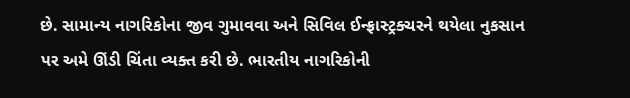છે. સામાન્ય નાગરિકોના જીવ ગુમાવવા અને સિવિલ ઈન્ફ્રાસ્ટ્રક્ચરને થયેલા નુકસાન પર અમે ઊંડી ચિંતા વ્યક્ત કરી છે. ભારતીય નાગરિકોની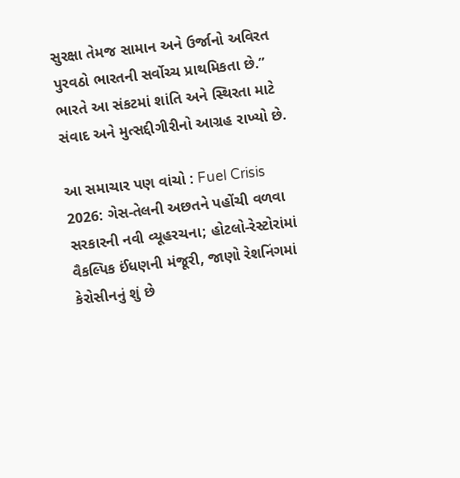સુરક્ષા તેમજ સામાન અને ઉર્જાનો અવિરત પુરવઠો ભારતની સર્વોચ્ચ પ્રાથમિકતા છે.” ભારતે આ સંકટમાં શાંતિ અને સ્થિરતા માટે સંવાદ અને મુત્સદ્દીગીરીનો આગ્રહ રાખ્યો છે.

આ સમાચાર પણ વાંચો : Fuel Crisis 2026: ગેસ-તેલની અછતને પહોંચી વળવા સરકારની નવી વ્યૂહરચના; હોટલો-રેસ્ટોરાંમાં વૈકલ્પિક ઈંધણની મંજૂરી, જાણો રેશનિંગમાં કેરોસીનનું શું છે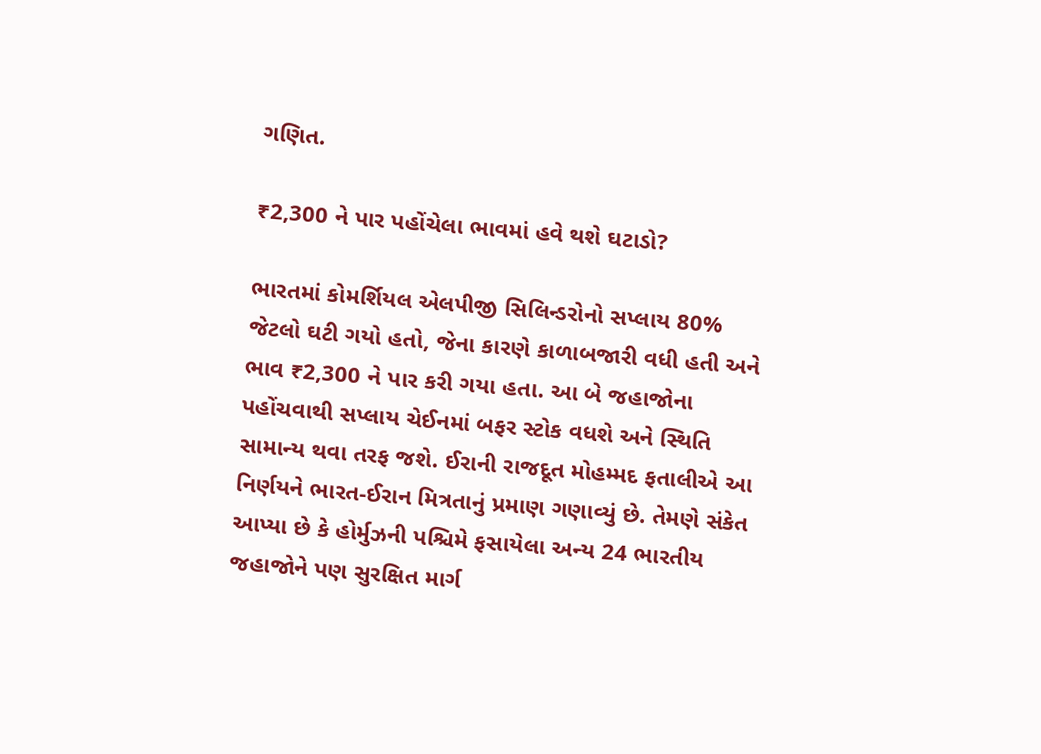ગણિત.

₹2,300 ને પાર પહોંચેલા ભાવમાં હવે થશે ઘટાડો?

ભારતમાં કોમર્શિયલ એલપીજી સિલિન્ડરોનો સપ્લાય 80% જેટલો ઘટી ગયો હતો, જેના કારણે કાળાબજારી વધી હતી અને ભાવ ₹2,300 ને પાર કરી ગયા હતા. આ બે જહાજોના પહોંચવાથી સપ્લાય ચેઈનમાં બફર સ્ટોક વધશે અને સ્થિતિ સામાન્ય થવા તરફ જશે. ઈરાની રાજદૂત મોહમ્મદ ફતાલીએ આ નિર્ણયને ભારત-ઈરાન મિત્રતાનું પ્રમાણ ગણાવ્યું છે. તેમણે સંકેત આપ્યા છે કે હોર્મુઝની પશ્ચિમે ફસાયેલા અન્ય 24 ભારતીય જહાજોને પણ સુરક્ષિત માર્ગ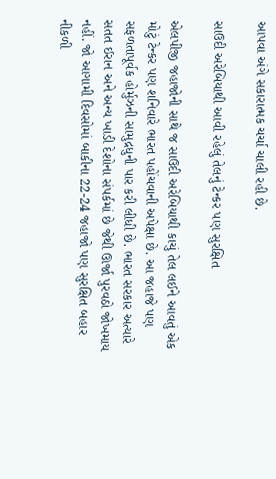આપવા અંગે સકારાત્મક ચર્ચા ચાલી રહી છે.

સાઉદી અરેબિયાથી આવી રહેલું તેલનું ટેન્કર પણ સુરક્ષિત

એલપીજી જહાજોની સાથે જ સાઉદી અરેબિયાથી કાચું તેલ લઈને આવતું એક મોટું ટેન્કર પણ શનિવારે ભારત પહોંચવાની અપેક્ષા છે. આ જહાજે પણ સફળતાપૂર્વક હોર્મુઝની સામુદ્રધુની પાર કરી લીધી છે. ભારત સરકાર અત્યારે સતત ઈરાન અને અન્ય ખાડી દેશોના સંપર્કમાં છે જેથી ઊર્જા પુરવઠો જોખમાય નહીં. જો આગામી દિવસોમાં બાકીના 22-24 જહાજો પણ સુરક્ષિત બહાર નીકળી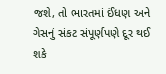જશે, તો ભારતમાં ઈંધણ અને ગેસનું સંકટ સંપૂર્ણપણે દૂર થઈ શકે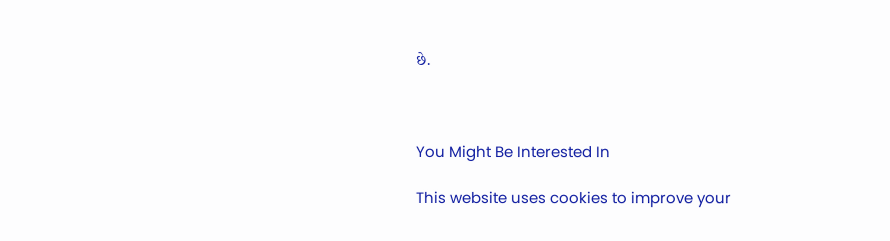છે.



You Might Be Interested In

This website uses cookies to improve your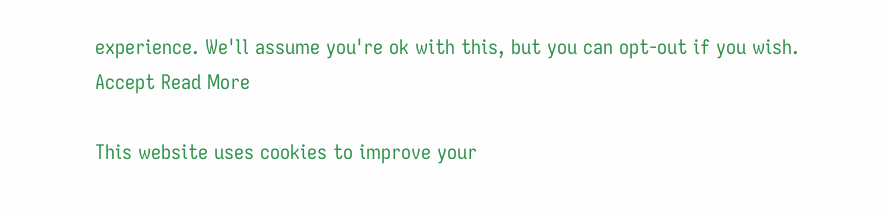experience. We'll assume you're ok with this, but you can opt-out if you wish. Accept Read More

This website uses cookies to improve your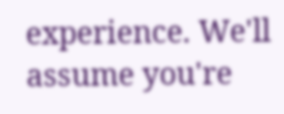experience. We'll assume you're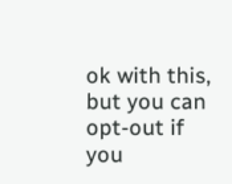ok with this, but you can opt-out if you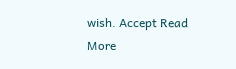wish. Accept Read More